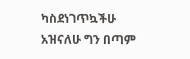ካስደነገጥኳችሁ አዝናለሁ ግን በጣም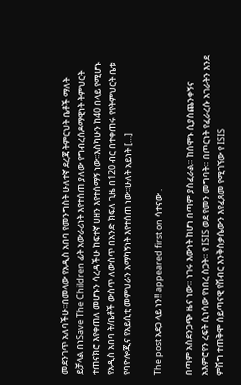መደንገጥ አለባችሁ፡፡በመላው የአዲስ አበባ የመንግስት ሁለተኛ ደረጃ ትምርህት ቤቶች ማለት ይቻላል በነSave The Children ፊት አውራሪነት እየተሰጠ ያለው የግብረሰዶማዊነት ትምህርት ተጠናክሮ እየቀጠለ መሆኑን ሳረዳችሁ ከፍተኛ ሀዘን እየተሰማኝ ነው፡፡እስካሁን ከ40 በላይ የሚሆኑ የአዲስ አበባ ት/ቤቶች ውስጥ ለውስጥ በአንድ ክፍለ ጊዜ በ120 ብር በተቀጠሩ የየትምህርት ቤቱ የባዮሎጂና የአይሲቲ መምህራን አማካኝነት እየተሰጠ ነው፡፡ሁለት አይነት […]

The post አደጋ ላይ ነን!! appeared first on ሳተናው .

በጣም አስደንጋጭ ዜና ነው። ነገሩ እውነት ከሆነ በጣም ያስፈራል። ከሰሞኑ ሲያስጨንቀኝና አእምሮየን ረፍት ሲነሳው የነበረ ስጋት። የ ISIS ወደ የመን መግባት። በጦርነት የፈራረሱ አገራትን እንደ ምሽግ ተጠቅሞ ሰይጣናዊ የሽብር እንቅስቃሴውን እየፈጸመ የሚገኘው የ ISIS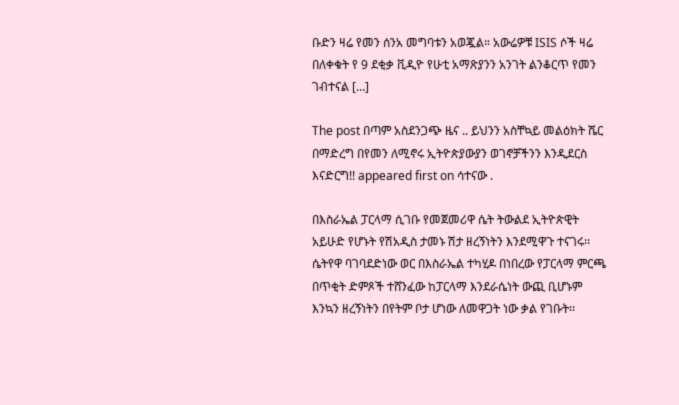ቡድን ዛሬ የመን ሰንአ መግባቱን አወጇል። አውሬዎቹ ISIS ሶች ዛሬ በለቀቁት የ 9 ደቂቃ ቪዲዮ የሁቲ አማጽያንን አንገት ልንቆርጥ የመን ገብተናል […]

The post በጣም አስደንጋጭ ዜና .. ይህንን አስቸኳይ መልዕክት ሼር በማድረግ በየመን ለሚኖሩ ኢትዮጵያውያን ወገኖቻችንን እንዲደርስ እናድርግ!! appeared first on ሳተናው .

በእስራኤል ፓርላማ ሲገቡ የመጀመሪዋ ሴት ትውልደ ኢትዮጵዊት አይሁድ የሆኑት የሽአዲስ ታመኑ ሽታ ዘረኝነትን እንደሚዋጉ ተናገሩ፡፡ ሴትየዋ ባገባደድነው ወር በእስራኤል ተካሂዶ በነበረው የፓርላማ ምርጫ በጥቂት ድምጾች ተሸንፈው ከፓርላማ እንደራሴነት ውጪ ቢሆኑም እንኳን ዘረኝነትን በየትም ቦታ ሆነው ለመዋጋት ነው ቃል የገቡት፡፡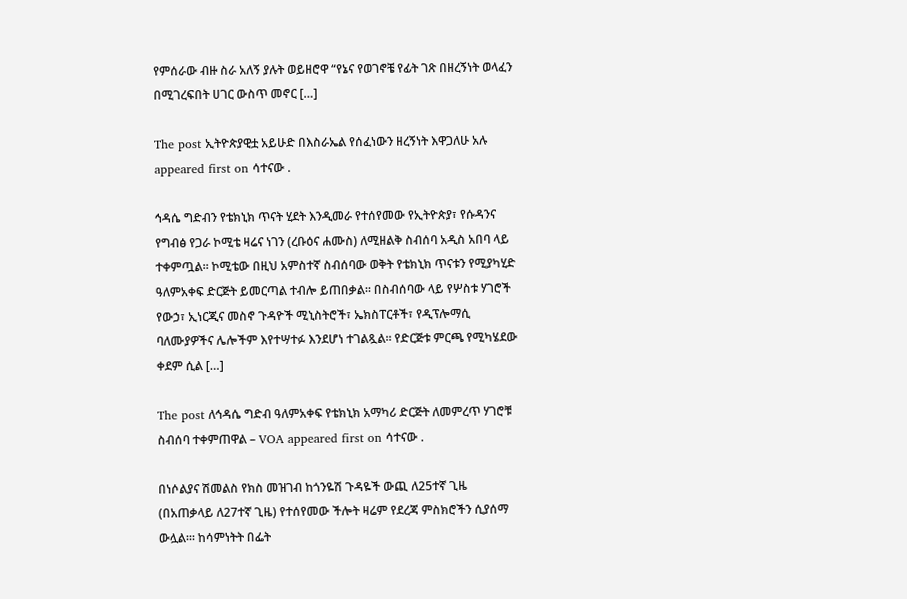የምሰራው ብዙ ስራ አለኝ ያሉት ወይዘሮዋ “የኔና የወገኖቼ የፊት ገጽ በዘረኝነት ወላፈን በሚገረፍበት ሀገር ውስጥ መኖር […]

The post ኢትዮጵያዊቷ አይሁድ በእስራኤል የሰፈነውን ዘረኝነት እዋጋለሁ አሉ appeared first on ሳተናው .

ኅዳሴ ግድብን የቴክኒክ ጥናት ሂደት እንዲመራ የተሰየመው የኢትዮጵያ፣ የሱዳንና የግብፅ የጋራ ኮሚቴ ዛሬና ነገን (ረቡዕና ሐሙስ) ለሚዘልቅ ስብሰባ አዲስ አበባ ላይ ተቀምጧል፡፡ ኮሚቴው በዚህ አምስተኛ ስብሰባው ወቅት የቴክኒክ ጥናቱን የሚያካሂድ ዓለምአቀፍ ድርጅት ይመርጣል ተብሎ ይጠበቃል፡፡ በስብሰባው ላይ የሦስቱ ሃገሮች የውኃ፣ ኢነርጂና መስኖ ጉዳዮች ሚኒስትሮች፣ ኤክስፐርቶች፣ የዲፕሎማሲ ባለሙያዎችና ሌሎችም እየተሣተፉ እንደሆነ ተገልጿል፡፡ የድርጅቱ ምርጫ የሚካሄደው ቀደም ሲል […]

The post ለኅዳሴ ግድብ ዓለምአቀፍ የቴክኒክ አማካሪ ድርጅት ለመምረጥ ሃገሮቹ ስብሰባ ተቀምጠዋል – VOA appeared first on ሳተናው .

በነሶልያና ሽመልስ የክስ መዝገብ ከጎንዬሽ ጉዳዬች ውጪ ለ25ተኛ ጊዜ (በአጠቃላይ ለ27ተኛ ጊዜ) የተሰየመው ችሎት ዛሬም የደረጃ ምስክሮችን ሲያሰማ ውሏል፡። ከሳምነትት በፌት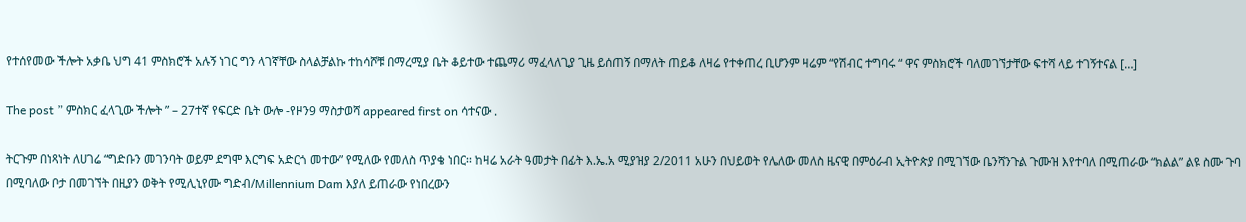የተሰየመው ችሎት አቃቤ ህግ 41 ምስክሮች አሉኝ ነገር ግን ላገኛቸው ስላልቻልኩ ተከሳሾቹ በማረሚያ ቤት ቆይተው ተጨማሪ ማፈላለጊያ ጊዜ ይሰጠኝ በማለት ጠይቆ ለዛሬ የተቀጠረ ቢሆንም ዛሬም “የሽብር ተግባሩ “ ዋና ምስክሮች ባለመገኘታቸው ፍተሻ ላይ ተገኝተናል […]

The post ” ምስክር ፈላጊው ችሎት ” – 27ተኛ የፍርድ ቤት ውሎ -የዞን9 ማስታወሻ appeared first on ሳተናው .

ትርጉም በነጻነት ለሀገሬ “ግድቡን መገንባት ወይም ደግሞ እርግፍ አድርጎ መተው” የሚለው የመለስ ጥያቄ ነበር፡፡ ከዛሬ አራት ዓመታት በፊት እ.ኤ.አ ሚያዝያ 2/2011 አሁን በህይወት የሌለው መለስ ዜናዊ በምዕራብ ኢትዮጵያ በሚገኘው ቤንሻንጉል ጉሙዝ እየተባለ በሚጠራው “ክልል” ልዩ ስሙ ጉባ በሚባለው ቦታ በመገኘት በዚያን ወቅት የሚሊኒየሙ ግድብ/Millennium Dam እያለ ይጠራው የነበረውን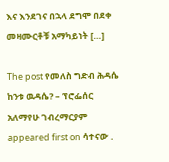እና እንደገና በኋላ ደግሞ በደቀ መዛሙርቶቹ አማካይነት […]

The post የመለስ ግድብ ሕዳሴ ከንቱ ዉዳሴ? – ፕሮፌሰር አለማየሁ ገብረማርያም appeared first on ሳተናው .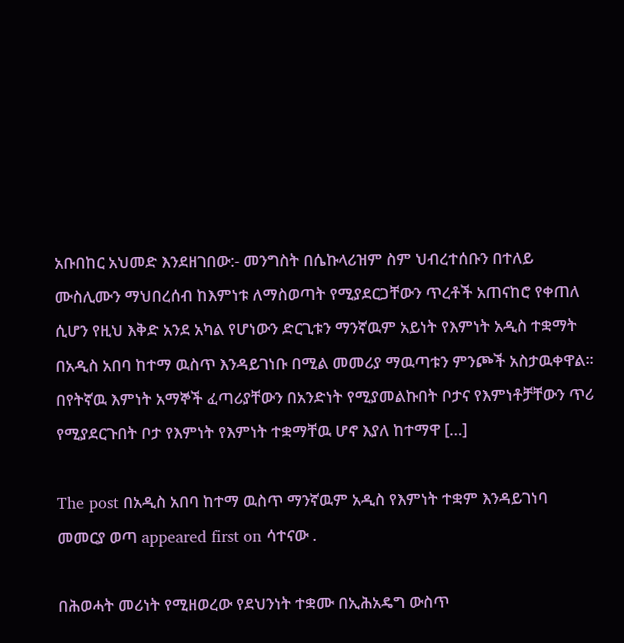አቡበከር አህመድ እንደዘገበው:- መንግስት በሴኩላሪዝም ስም ህብረተሰቡን በተለይ ሙስሊሙን ማህበረሰብ ከእምነቱ ለማስወጣት የሚያደርጋቸውን ጥረቶች አጠናከሮ የቀጠለ ሲሆን የዚህ እቅድ አንደ አካል የሆነውን ድርጊቱን ማንኛዉም አይነት የእምነት አዲስ ተቋማት በአዲስ አበባ ከተማ ዉስጥ እንዳይገነቡ በሚል መመሪያ ማዉጣቱን ምንጮች አስታዉቀዋል። በየትኛዉ እምነት አማኞች ፈጣሪያቸውን በአንድነት የሚያመልኩበት ቦታና የእምነቶቻቸውን ጥሪ የሚያደርጉበት ቦታ የእምነት የእምነት ተቋማቸዉ ሆኖ እያለ ከተማዋ […]

The post በአዲስ አበባ ከተማ ዉስጥ ማንኛዉም አዲስ የእምነት ተቋም እንዳይገነባ መመርያ ወጣ appeared first on ሳተናው .

በሕወሓት መሪነት የሚዘወረው የደህንነት ተቋሙ በኢሕአዴግ ውስጥ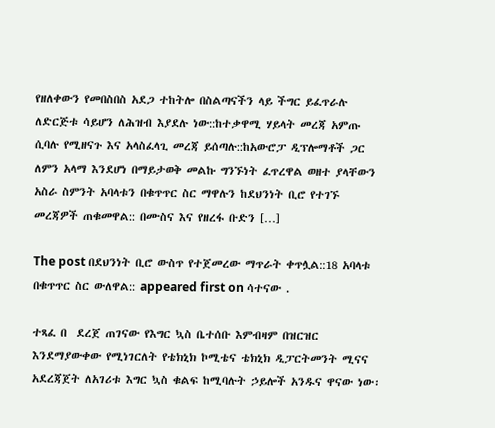የዘለቀውን የመበስበስ አደጋ ተከትሎ በስልጣናችን ላይ ችግር ይፈጥራሉ ለድርጅቱ ሳይሆን ለሕዝብ እያደሉ ነው::ከተቃዋሚ ሃይላት መረጃ አምጡ ሲባሉ የሚዘናጉ እና አላስፈላጊ መረጃ ይሰጣሉ::ከአውሮፓ ዲፕሎማቶች ጋር ለምን አላማ እንደሆነ በማይታወቅ መልኩ ግንኙነት ፈጥረዋል ወዘተ ያላቸውን አስራ ስምንት አባላቱን በቁጥጥር ስር ማዋሉን ከደህንነት ቢሮ የተገኙ መረጃዎች ጠቁመዋል:: በሙስና እና የዘረፋ ቡድን […]

The post በደህንነት ቢሮ ውስጥ የተጀመረው ማጥራት ቀጥሏል::18 አባላቱ በቁጥጥር ስር ውለዋል:: appeared first on ሳተናው .

ተጻፈ በ  ደረጀ ጠገናው የእግር ኳስ ቤተሰቡ እምብዛም በዝርዝር እንደማያውቀው የሚነገርለት የቴክኒክ ኮሚቴና ቴክኒክ ዲፓርትመንት ሚናና አደረጃጀት ለአገሪቱ እግር ኳስ ቁልፍ ከሚባሉት ኃይሎች አንዱና ዋናው ነው፡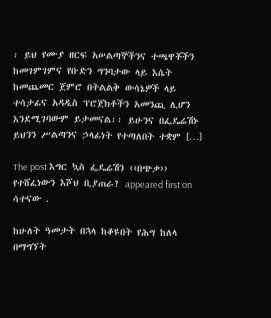፡ ይህ የሙያ ዘርፍ አሠልጣኞችንና ተጫዋቾችን ከመገምገምና የቡድን ግንባታው ላይ እሴት ከመጨመር ጀምሮ በትልልቅ ውሳኔዎች ላይ ተሳታፊና አዳዲስ ፕሮጀክቶችን አመንጪ ሊሆን እንደሚገባውም ይታመናል፡፡ ይሁንና በፌዴሬሽኑ ይህንን ሥልጣንና ኃላፊነት የተጣለበት ተቋም […]

The post እግር ኳስ ፌዴሬሽን ‹‹በጭቃ›› የተሸፈነውን እሾህ ቢያጠራ? appeared first on ሳተናው .

ከሁለት ዓመታት በኋላ ከቆዩበት የሕግ ከለላ በማግኘት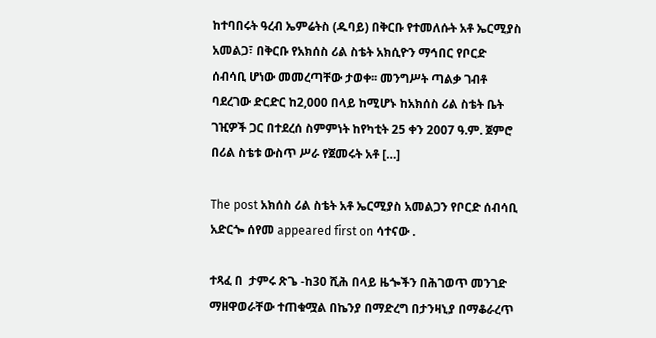ከተባበሩት ዓረብ ኤምሬትስ (ዱባይ) በቅርቡ የተመለሱት አቶ ኤርሚያስ አመልጋ፣ በቅርቡ የአክሰስ ሪል ስቴት አክሲዮን ማኅበር የቦርድ ሰብሳቢ ሆነው መመረጣቸው ታወቀ፡፡ መንግሥት ጣልቃ ገብቶ ባደረገው ድርድር ከ2,000 በላይ ከሚሆኑ ከአክሰስ ሪል ስቴት ቤት ገዢዎች ጋር በተደረሰ ስምምነት ከየካቲት 25 ቀን 2007 ዓ.ም. ጀምሮ በሪል ስቴቱ ውስጥ ሥራ የጀመሩት አቶ […]

The post አክሰስ ሪል ስቴት አቶ ኤርሚያስ አመልጋን የቦርድ ሰብሳቢ አድርጐ ሰየመ appeared first on ሳተናው .

ተጻፈ በ  ታምሩ ጽጌ -ከ30 ሺሕ በላይ ዜጐችን በሕገወጥ መንገድ ማዘዋወራቸው ተጠቁሟል በኬንያ በማድረግ በታንዛኒያ በማቆራረጥ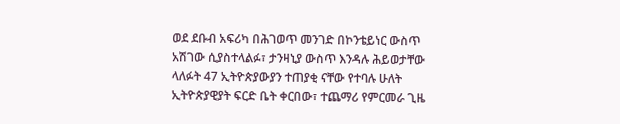ወደ ደቡብ አፍሪካ በሕገወጥ መንገድ በኮንቴይነር ውስጥ አሽገው ሲያስተላልፉ፣ ታንዛኒያ ውስጥ እንዳሉ ሕይወታቸው ላለፉት 47 ኢትዮጵያውያን ተጠያቂ ናቸው የተባሉ ሁለት ኢትዮጵያዊያት ፍርድ ቤት ቀርበው፣ ተጨማሪ የምርመራ ጊዜ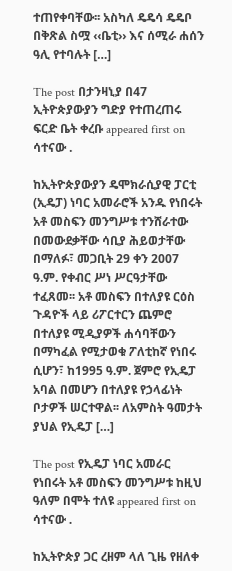ተጠየቀባቸው፡፡ አስካለ ዴዴሳ ዴዴቦ በቅጽል ስሟ ‹‹ቤቲ›› እና ሰሚራ ሐሰን ዓሊ የተባሉት […]

The post በታንዛኒያ በ47 ኢትዮጵያውያን ግድያ የተጠረጠሩ ፍርድ ቤት ቀረቡ appeared first on ሳተናው .

ከኢትዮጵያውያን ዴሞክራሲያዊ ፓርቲ (ኢዴፓ) ነባር አመራሮች አንዱ የነበሩት አቶ መስፍን መንግሥቱ ተንሸራተው በመውደቃቸው ሳቢያ ሕይወታቸው በማለፉ፣ መጋቢት 29 ቀን 2007 ዓ.ም. የቀብር ሥነ ሥርዓታቸው ተፈጸመ፡፡ አቶ መስፍን በተለያዩ ርዕስ ጉዳዮች ላይ ሪፖርተርን ጨምሮ በተለያዩ ሚዲያዎች ሐሳባቸውን በማካፈል የሚታወቁ ፖለቲከኛ የነበሩ ሲሆን፣ ከ1995 ዓ.ም. ጀምሮ የኢዴፓ አባል በመሆን በተለያዩ የኃላፊነት ቦታዎች ሠርተዋል፡፡ ለአምስት ዓመታት ያህል የኢዴፓ […]

The post የኢዴፓ ነባር አመራር የነበሩት አቶ መስፍን መንግሥቱ ከዚህ ዓለም በሞት ተለዩ appeared first on ሳተናው .

ከኢትዮጵያ ጋር ረዘም ላለ ጊዜ የዘለቀ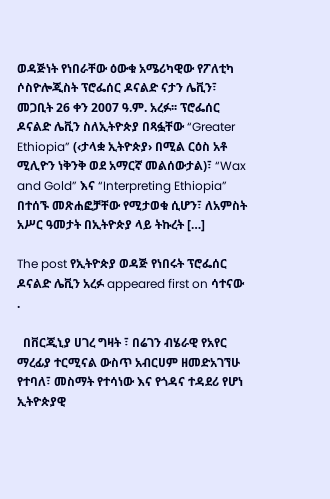ወዳጅነት የነበራቸው ዕውቁ አሜሪካዊው የፖለቲካ ሶስዮሎጂስት ፕሮፌሰር ዶናልድ ናታን ሌቪን፣ መጋቢት 26 ቀን 2007 ዓ.ም. አረፉ፡፡ ፕሮፌሰር ዶናልድ ሌቪን ስለኢትዮጵያ በጻፏቸው “Greater Ethiopia” (‹ታላቋ ኢትዮጵያ› በሚል ርዕስ አቶ ሚሊዮን ነቅንቅ ወደ አማርኛ መልሰውታል)፣ “Wax and Gold” እና “Interpreting Ethiopia” በተሰኙ መጽሐፎቻቸው የሚታወቁ ሲሆን፣ ለአምስት አሥር ዓመታት በኢትዮጵያ ላይ ትኩረት […]

The post የኢትዮጵያ ወዳጅ የነበሩት ፕሮፌሰር ዶናልድ ሌቪን አረፉ appeared first on ሳተናው .

  በቨርጂኒያ ሀገረ ግዛት ፣ በሬገን ብሄራዊ የአየር ማረፊያ ተርሚናል ውስጥ አብርሀም ዘመድአገኘሁ የተባለ፣ መስማት የተሳነው እና የጎዳና ተዳደሪ የሆነ ኢትዮጵያዊ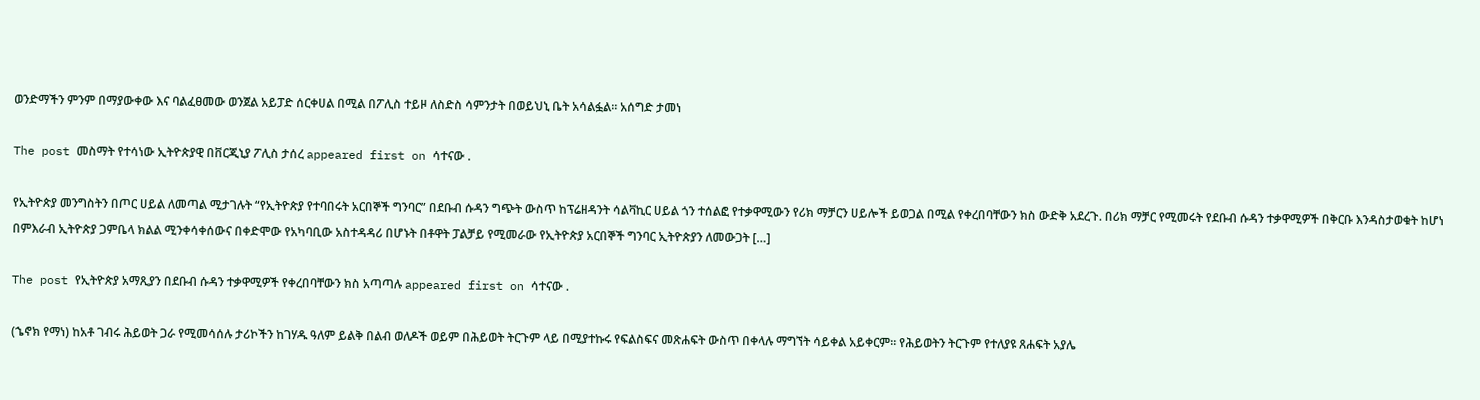ወንድማችን ምንም በማያውቀው እና ባልፈፀመው ወንጀል አይፓድ ሰርቀሀል በሚል በፖሊስ ተይዞ ለስድስ ሳምንታት በወይህኒ ቤት አሳልፏል። አሰግድ ታመነ

The post መስማት የተሳነው ኢትዮጵያዊ በቨርጂኒያ ፖሊስ ታሰረ appeared first on ሳተናው .

የኢትዮጵያ መንግስትን በጦር ሀይል ለመጣል ሚታገሉት “የኢትዮጵያ የተባበሩት አርበኞች ግንባር” በደቡብ ሱዳን ግጭት ውስጥ ከፕሬዘዳንት ሳልቫኪር ሀይል ጎን ተሰልፎ የተቃዋሚውን የሪክ ማቻርን ሀይሎች ይወጋል በሚል የቀረበባቸውን ክስ ውድቅ አደረጉ. በሪክ ማቻር የሚመሩት የደቡብ ሱዳን ተቃዋሚዎች በቅርቡ እንዳስታወቁት ከሆነ በምእራብ ኢትዮጵያ ጋምቤላ ክልል ሚንቀሳቀሰውና በቀድሞው የአካባቢው አስተዳዳሪ በሆኑት በቶዋት ፓልቻይ የሚመራው የኢትዮጵያ አርበኞች ግንባር ኢትዮጵያን ለመውጋት […]

The post የኢትዮጵያ አማጺያን በደቡብ ሱዳን ተቃዋሚዎች የቀረበባቸውን ክስ አጣጣሉ appeared first on ሳተናው .

(ኄኖክ የማነ) ከአቶ ገብሩ ሕይወት ጋራ የሚመሳሰሉ ታሪኮችን ከገሃዱ ዓለም ይልቅ በልብ ወለዶች ወይም በሕይወት ትርጉም ላይ በሚያተኩሩ የፍልስፍና መጽሐፍት ውስጥ በቀላሉ ማግኘት ሳይቀል አይቀርም። የሕይወትን ትርጉም የተለያዩ ጸሐፍት አያሌ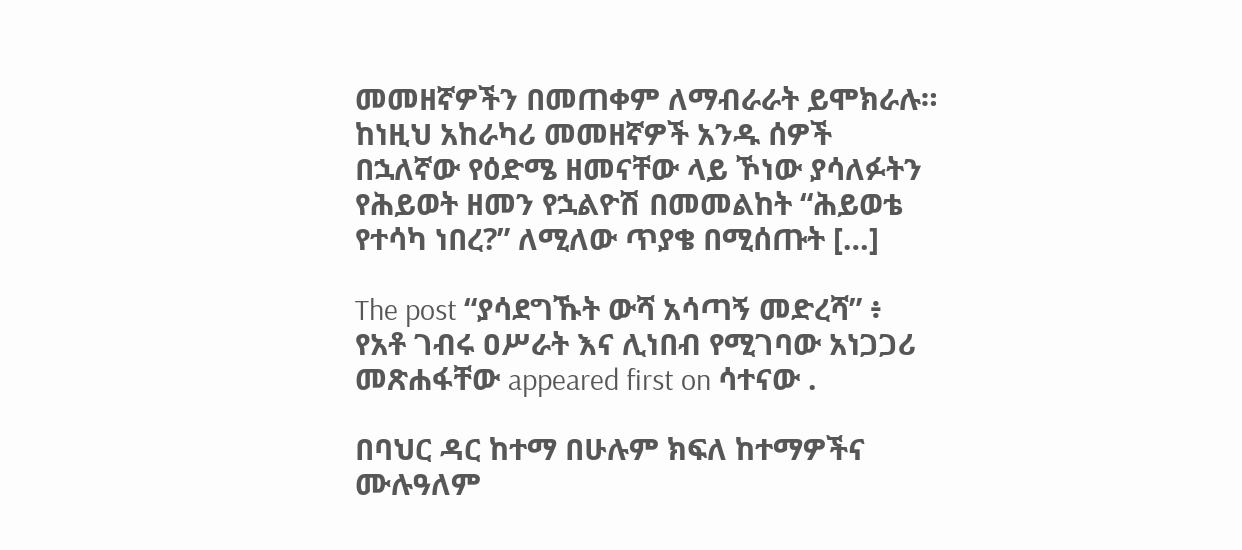መመዘኛዎችን በመጠቀም ለማብራራት ይሞክራሉ። ከነዚህ አከራካሪ መመዘኛዎች አንዱ ሰዎች በኋለኛው የዕድሜ ዘመናቸው ላይ ኾነው ያሳለፉትን የሕይወት ዘመን የኋልዮሽ በመመልከት “ሕይወቴ የተሳካ ነበረ?” ለሚለው ጥያቄ በሚሰጡት […]

The post “ያሳደግኹት ውሻ አሳጣኝ መድረሻ” ፥ የአቶ ገብሩ ዐሥራት እና ሊነበብ የሚገባው አነጋጋሪ መጽሐፋቸው appeared first on ሳተናው .

በባህር ዳር ከተማ በሁሉም ክፍለ ከተማዎችና ሙሉዓለም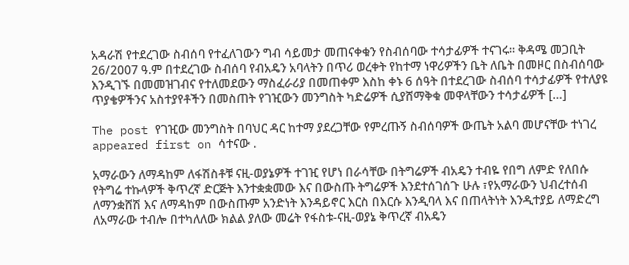አዳራሽ የተደረገው ስብሰባ የተፈለገውን ግብ ሳይመታ መጠናቀቁን የስብሰባው ተሳታፊዎች ተናገሩ፡፡ ቅዳሜ መጋቢት 26/2007 ዓ.ም በተደረገው ስብሰባ የብአዴን አባላትን በጥሪ ወረቀት የከተማ ነዋሪዎችን ቤት ለቤት በመዞር በስብሰባው እንዲገኙ በመመዝገብና የተለመደውን ማስፈራሪያ በመጠቀም እስከ ቀኑ 6 ሰዓት በተደረገው ስብሰባ ተሳታፊዎች የተለያዩ ጥያቄዎችንና አስተያየቶችን በመስጠት የገዢውን መንግስት ካድሬዎች ሲያሸማቅቁ መዋላቸውን ተሳታፊዎች […]

The post የገዢው መንግስት በባህር ዳር ከተማ ያደረጋቸው የምረጡኝ ስብሰባዎች ውጤት አልባ መሆናቸው ተነገረ appeared first on ሳተናው .

አማራውን ለማዳከም ለፋሽስቶቹ ናዚ-ወያኔዎች ተገዢ የሆነ በራሳቸው በትግሬዎች ብአዴን ተብዬ የበግ ለምድ የለበሱ የትግሬ ተኩላዎች ቅጥረኛ ድርጅት እንተቋቋመው እና በውስጡ ትግሬዎች እንደተሰገሰጉ ሁሉ ፣የአማራውን ህብረተሰብ ለማንቋሸሽ እና ለማዳከም በውስጡም አንድነት እንዳይኖር እርስ በእርሱ እንዲባላ እና በጠላትነት እንዲተያይ ለማድረግ ለአማራው ተብሎ በተካለለው ክልል ያለው መሬት የፋስቱ-ናዚ-ወያኔ ቅጥረኛ ብአዴን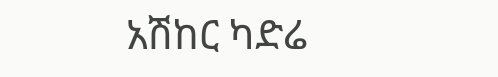አሽከር ካድሬ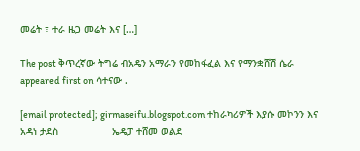መሬት ፣ ተራ ዜጋ መሬት እና […]

The post ቅጥረኛው ትግሬ ብአዴን አማራን የመከፋፈል እና የማንቋሸሽ ሴራ appeared first on ሳተናው .

[email protected]; girmaseifu.blogspot.com ተከራካሪዎች እያሱ መኮንን እና አዳነ ታደስ                  ኤዴፓ ተሸመ ወልደ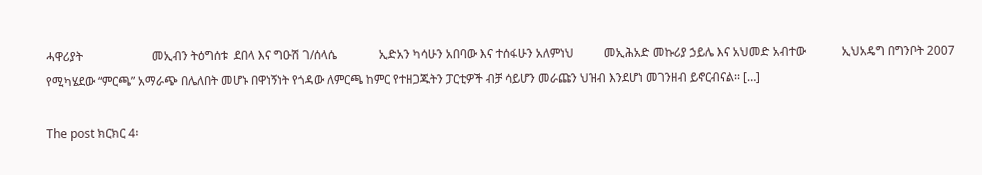ሓዋሪያት                       መኢብን ትዕግሰቱ  ደበላ እና ግዑሽ ገ/ሰላሴ              ኢድአን ካሳሁን አበባው እና ተሰፋሁን አለምነህ          መኢሕአድ መኩሪያ ኃይሌ እና አህመድ አብተው            ኢህአዴግ በግንቦት 2007 የሚካሄደው “ምርጫ” አማራጭ በሌለበት መሆኑ በዋነኝነት የጎዳው ለምርጫ ከምር የተዘጋጁትን ፓርቲዎች ብቻ ሳይሆን መራጩን ህዝብ እንደሆነ መገንዘብ ይኖርብናል፡፡ […]

The post ክርክር 4፡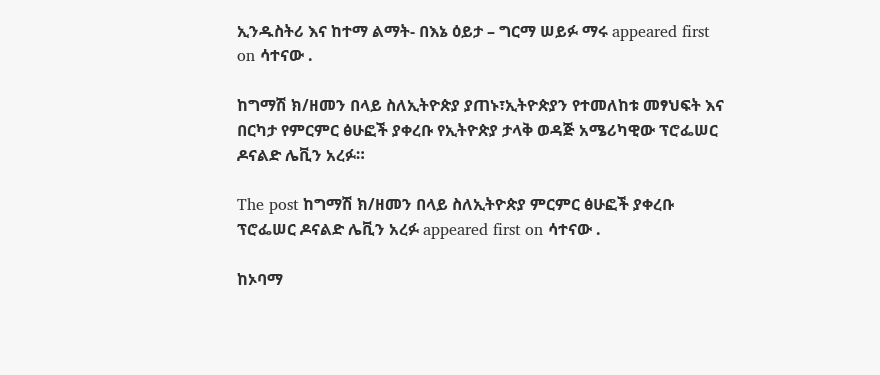ኢንዱስትሪ እና ከተማ ልማት- በእኔ ዕይታ – ግርማ ሠይፉ ማሩ appeared first on ሳተናው .

ከግማሽ ክ/ዘመን በላይ ስለኢትዮጵያ ያጠኑ፣ኢትዮጵያን የተመለከቱ መፃህፍት እና በርካታ የምርምር ፅሁፎች ያቀረቡ የኢትዮጵያ ታላቅ ወዳጅ አሜሪካዊው ፕሮፌሠር ዶናልድ ሌቪን አረፉ።

The post ከግማሽ ክ/ዘመን በላይ ስለኢትዮጵያ ምርምር ፅሁፎች ያቀረቡ ፕሮፌሠር ዶናልድ ሌቪን አረፉ appeared first on ሳተናው .

ከኦባማ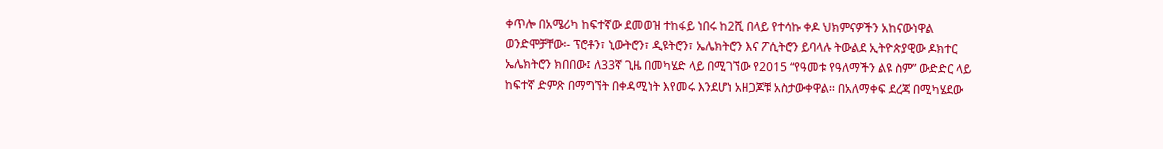ቀጥሎ በአሜሪካ ከፍተኛው ደመወዝ ተከፋይ ነበሩ ከ2ሺ በላይ የተሳኩ ቀዶ ህክምናዎችን አከናውነዋል ወንድሞቻቸው፡- ፕሮቶን፣ ኒውትሮን፣ ዲዩትሮን፣ ኤሌክትሮን እና ፖሲትሮን ይባላሉ ትውልደ ኢትዮጵያዊው ዶክተር ኤሌክትሮን ክበበው፤ ለ33ኛ ጊዜ በመካሄድ ላይ በሚገኘው የ2015 “የዓመቱ የዓለማችን ልዩ ስም” ውድድር ላይ ከፍተኛ ድምጽ በማግኘት በቀዳሚነት እየመሩ እንደሆነ አዘጋጆቹ አስታውቀዋል፡፡ በአለማቀፍ ደረጃ በሚካሄደው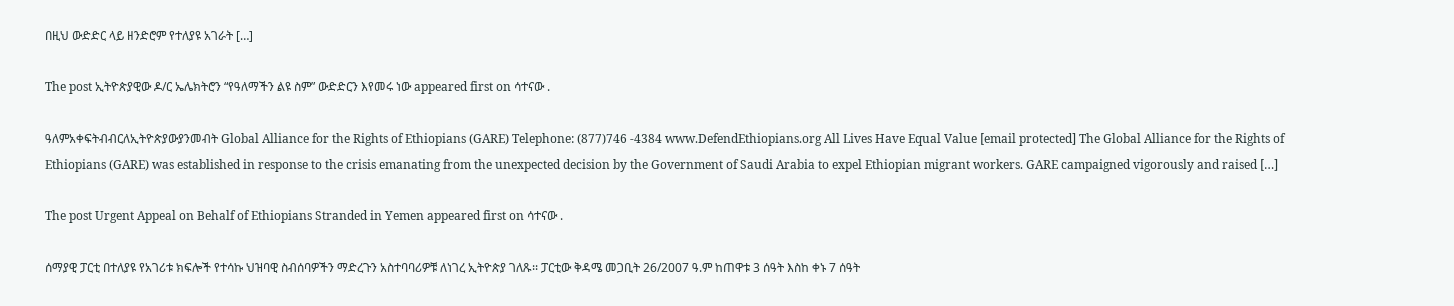በዚህ ውድድር ላይ ዘንድሮም የተለያዩ አገራት […]

The post ኢትዮጵያዊው ዶ/ር ኤሌክትሮን “የዓለማችን ልዩ ስም” ውድድርን እየመሩ ነው appeared first on ሳተናው .

ዓለምአቀፍትብብርለኢትዮጵያውያንመብት Global Alliance for the Rights of Ethiopians (GARE) Telephone: (877)746 -4384 www.DefendEthiopians.org All Lives Have Equal Value [email protected] The Global Alliance for the Rights of Ethiopians (GARE) was established in response to the crisis emanating from the unexpected decision by the Government of Saudi Arabia to expel Ethiopian migrant workers. GARE campaigned vigorously and raised […]

The post Urgent Appeal on Behalf of Ethiopians Stranded in Yemen appeared first on ሳተናው .

ሰማያዊ ፓርቲ በተለያዩ የአገሪቱ ክፍሎች የተሳኩ ህዝባዊ ስብሰባዎችን ማድረጉን አስተባባሪዎቹ ለነገረ ኢትዮጵያ ገለጹ፡፡ ፓርቲው ቅዳሜ መጋቢት 26/2007 ዓ.ም ከጠዋቱ 3 ሰዓት እስከ ቀኑ 7 ሰዓት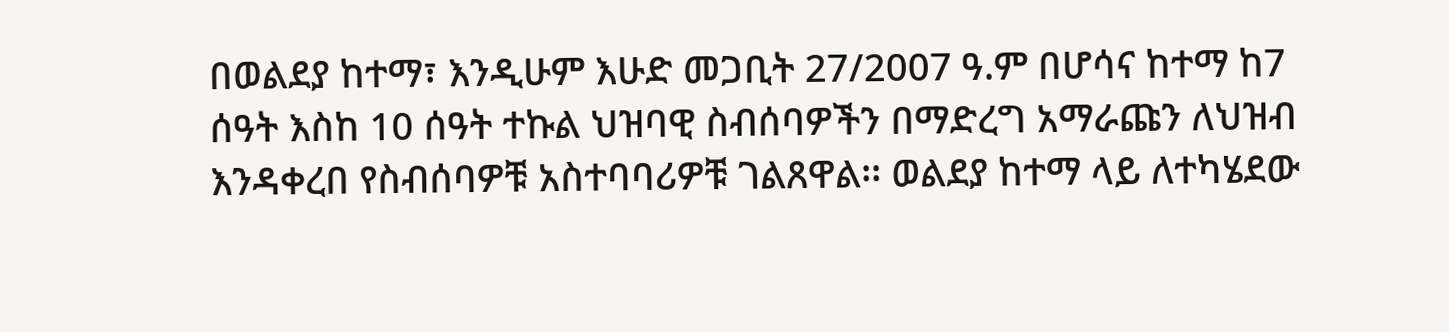በወልደያ ከተማ፣ እንዲሁም እሁድ መጋቢት 27/2007 ዓ.ም በሆሳና ከተማ ከ7 ሰዓት እስከ 10 ሰዓት ተኩል ህዝባዊ ስብሰባዎችን በማድረግ አማራጩን ለህዝብ እንዳቀረበ የስብሰባዎቹ አስተባባሪዎቹ ገልጸዋል፡፡ ወልደያ ከተማ ላይ ለተካሄደው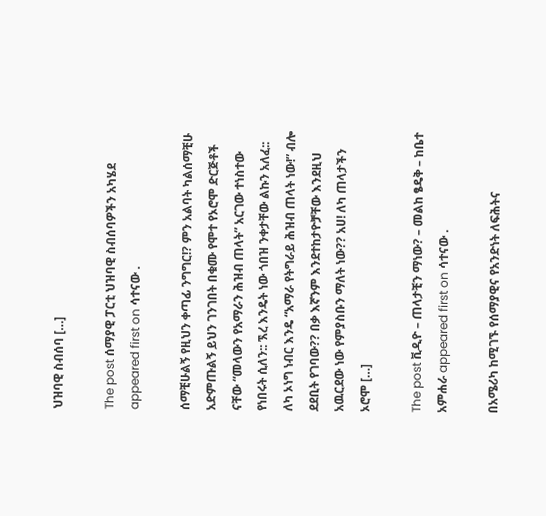ህዝባዊ ስብሰባ […]

The post ሰማያዊ ፓርቲ ህዝባዊ ስብሰባዎችን አካሄደ appeared first on ሳተናው .

ሰማቺሁልኝ የዚህን ቀጣፊ ንግግር!? ምን አልባት ካልሰማቺሁ አድምጡልኝ ይህን ገንገበት በቁሙ የሞተ የኦሮሞ ድርጅቶች ናቸው “መላውን የአማራን ሕዝብ ጠላት” አርገው ተነስተው የነበሩት ሲለን:: ኧረ እንዴት ነው ጎበዝ ንቀታቸው ልኩን አለፈ:: ለካ ኦነግ ነብር እንዴ “አማራ የትግራይ ሕዝብ ጠላት ነው!” ብሎ ደደቢት የገባው?? በቃ እኛንም እንደተከታዮቻቸው እንደዚህ አዉርደው ነው የምያስቡን ማለት ነው?? አሀ! ለካ ጠላታችን ኦሮሞ […]

The post ቪዲዮ – ጠላታቺን ማነው? – መልከ ፄዴቅ – ከቤተ አምሐራ appeared first on ሳተናው .

በአሜሪካ ከሚገኙ የሰማያዊና የአንድነት ለፍሕትና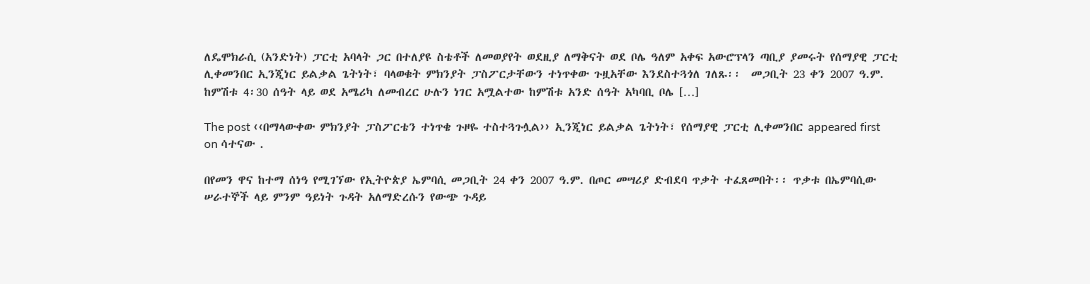ለዴሞክራሲ (አንድነት) ፓርቲ አባላት ጋር በተለያዩ ስቴቶች ለመወያየት ወደዚያ ለማቅናት ወደ ቦሌ ዓለም አቀፍ አውሮፕላን ጣቢያ ያመሩት የሰማያዊ ፓርቲ ሊቀመንበር ኢንጂነር ይልቃል ጌትነት፣ ባላወቁት ምክንያት ፓስፖርታቸውን ተነጥቀው ጉዟአቸው እንደስተጓጎለ ገለጹ፡፡  መጋቢት 23 ቀን 2007 ዓ.ም. ከምሽቱ 4፡30 ሰዓት ላይ ወደ አሜሪካ ለመብረር ሁሉን ነገር አሟልተው ከምሽቱ አንድ ሰዓት አካባቢ ቦሌ […]

The post ‹‹በማላውቀው ምክንያት ፓስፖርቴን ተነጥቄ ጉዞዬ ተስተጓጉሏል›› ኢንጂነር ይልቃል ጌትነት፣ የሰማያዊ ፓርቲ ሊቀመንበር appeared first on ሳተናው .

በየመን ዋና ከተማ ሰነዓ የሚገኘው የኢትዮጵያ ኤምባሲ መጋቢት 24 ቀን 2007 ዓ.ም. በጦር መሣሪያ ድብደባ ጥቃት ተፈጸመበት፡፡ ጥቃቱ በኤምባሲው ሠራተኞች ላይ ምንም ዓይነት ጉዳት አለማድረሱን የውጭ ጉዳይ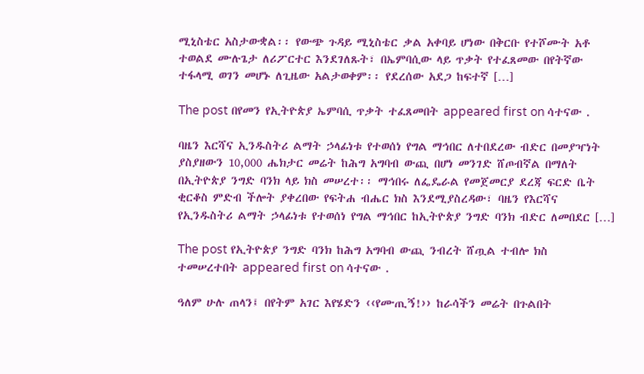ሚኒስቴር አስታውቋል፡፡ የውጭ ጉዳይ ሚኒስቴር ቃል አቀባይ ሆነው በቅርቡ የተሾሙት አቶ ተወልደ ሙሉጌታ ለሪፖርተር እንደገለጹት፣ በኤምባሲው ላይ ጥቃት የተፈጸመው በየትኛው ተፋላሚ ወገን መሆኑ ለጊዜው አልታወቀም፡፡ የደረሰው አደጋ ከፍተኛ […]

The post በየመን የኢትዮጵያ ኤምባሲ ጥቃት ተፈጸመበት appeared first on ሳተናው .

ባዜን እርሻና ኢንዱስትሪ ልማት ኃላፊነቱ የተወሰነ የግል ማኅበር ለተበደረው ብድር በመያዣነት ያስያዘውን 10,000 ሔክታር መሬት ከሕግ አግባብ ውጪ በሆነ መንገድ ሸጦብኛል በማለት በኢትዮጵያ ንግድ ባንክ ላይ ክስ መሠረተ፡፡ ማኅበሩ ለፌዴራል የመጀመርያ ደረጃ ፍርድ ቤት ቂርቆስ ምድብ ችሎት ያቀረበው የፍትሐ ብሔር ክስ እንደሚያስረዳው፣ ባዜን የእርሻና የኢንዱስትሪ ልማት ኃላፊነቱ የተወሰነ የግል ማኅበር ከኢትዮጵያ ንግድ ባንክ ብድር ለመበደር […]

The post የኢትዮጵያ ንግድ ባንክ ከሕግ አግባብ ውጪ ንብረት ሸጧል ተብሎ ክስ ተመሠረተበት appeared first on ሳተናው .

ዓለም ሁሉ ጠላን፤ በየትም አገር እየሄድን ‹‹የሙጢኝ!›› ከራሳችን መሬት በጉልበት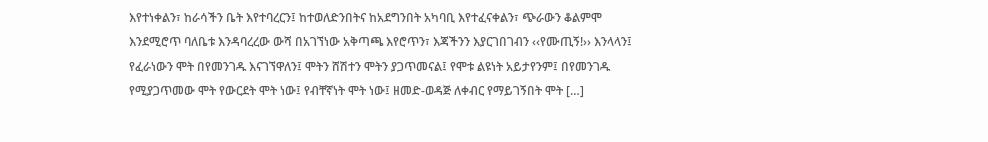እየተነቀልን፣ ከራሳችን ቤት እየተባረርን፤ ከተወለድንበትና ከአደግንበት አካባቢ እየተፈናቀልን፣ ጭራውን ቆልምሞ እንደሚሮጥ ባለቤቱ እንዳባረረው ውሻ በአገኘነው አቅጣጫ እየሮጥን፣ እጃችንን እያርገበገብን ‹‹የሙጢኝ!›› እንላላን፤ የፈራነውን ሞት በየመንገዱ እናገኘዋለን፤ ሞትን ሸሽተን ሞትን ያጋጥመናል፤ የሞቱ ልዩነት አይታየንም፤ በየመንገዱ የሚያጋጥመው ሞት የውርደት ሞት ነው፤ የብቸኛነት ሞት ነው፤ ዘመድ-ወዳጅ ለቀብር የማይገኝበት ሞት […]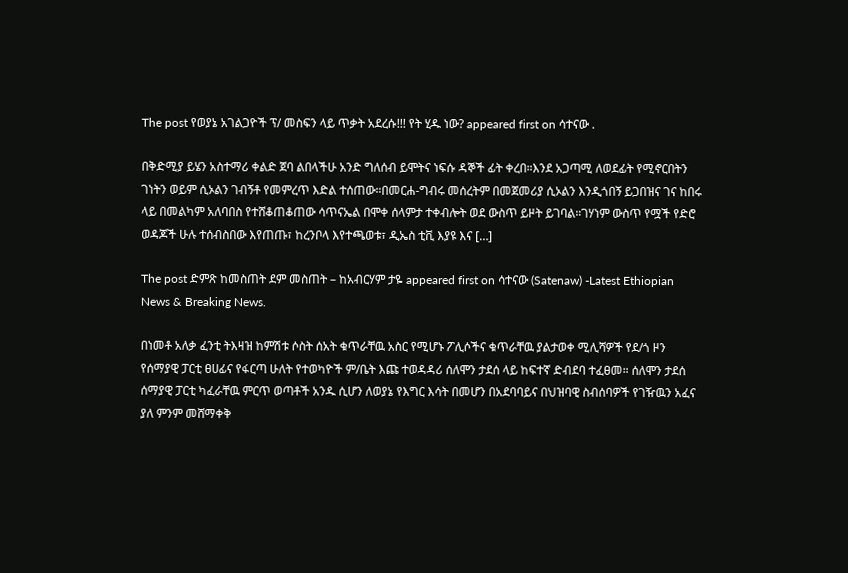The post የወያኔ አገልጋዮች ፕ/ መስፍን ላይ ጥቃት አደረሱ!!! የት ሂዱ ነው? appeared first on ሳተናው .

በቅድሚያ ይሄን አስተማሪ ቀልድ ጀባ ልበላችሁ አንድ ግለሰብ ይሞትና ነፍሱ ዳኞች ፊት ቀረበ።እንደ አጋጣሚ ለወደፊት የሚኖርበትን ገነትን ወይም ሲኦልን ገብኝቶ የመምረጥ እድል ተሰጠው።በመርሐ-ግብሩ መሰረትም በመጀመሪያ ሲኦልን እንዲጎበኝ ይጋበዝና ገና ከበሩ ላይ በመልካም አለባበስ የተሸቆጠቆጠው ሳጥናኤል በሞቀ ሰላምታ ተቀብሎት ወደ ውስጥ ይዞት ይገባል።ገሃነም ውስጥ የሟች የድሮ ወዳጆች ሁሉ ተሰብስበው እየጠጡ፣ ከረንቦላ እየተጫወቱ፣ ዲኤስ ቲቪ እያዩ እና […]

The post ድምጽ ከመስጠት ደም መስጠት – ከአብርሃም ታዬ appeared first on ሳተናው (Satenaw) -Latest Ethiopian News & Breaking News.

በነመቶ አለቃ ፈንቲ ትእዛዝ ከምሽቱ ሶስት ሰአት ቁጥራቸዉ አስር የሚሆኑ ፖሊሶችና ቁጥራቸዉ ያልታወቀ ሚሊሻዎች የደ/ጎ ዞን የሰማያዊ ፓርቲ ፀሀፊና የፋርጣ ሁለት የተወካዮች ም/ቤት እጩ ተወዳዳሪ ሰለሞን ታደሰ ላይ ከፍተኛ ድብደባ ተፈፀመ። ሰለሞን ታደሰ ሰማያዊ ፓርቲ ካፈራቸዉ ምርጥ ወጣቶች አንዱ ሲሆን ለወያኔ የእግር እሳት በመሆን በአደባባይና በህዝባዊ ስብሰባዎች የገዥዉን አፈና ያለ ምንም መሸማቀቅ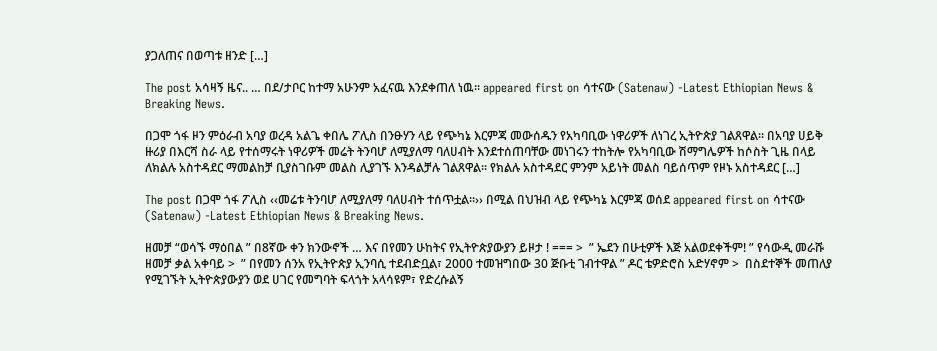ያጋለጠና በወጣቱ ዘንድ […]

The post አሳዛኝ ዜና.. … በደ/ታቦር ከተማ አሁንም አፈናዉ እንደቀጠለ ነዉ። appeared first on ሳተናው (Satenaw) -Latest Ethiopian News & Breaking News.

በጋሞ ጎፋ ዞን ምዕራብ አባያ ወረዳ አልጌ ቀበሌ ፖሊስ በንፁሃን ላይ የጭካኔ እርምጃ መውሰዱን የአካባቢው ነዋሪዎች ለነገረ ኢትዮጵያ ገልጸዋል፡፡ በአባያ ሀይቅ ዙሪያ በእርሻ ስራ ላይ የተሰማሩት ነዋሪዎች መሬት ትንባሆ ለሚያለማ ባለሀብት እንደተሰጠባቸው መነገሩን ተከትሎ የአካባቢው ሽማግሌዎች ከሶስት ጊዜ በላይ ለክልሉ አስተዳደር ማመልከቻ ቢያስገቡም መልስ ሊያገኙ እንዳልቻሉ ገልጸዋል፡፡ የክልሉ አስተዳደር ምንም አይነት መልስ ባይሰጥም የዞኑ አስተዳደር […]

The post በጋሞ ጎፋ ፖሊስ ‹‹መሬቱ ትንባሆ ለሚያለማ ባለሀብት ተሰጥቷል፡፡›› በሚል በህዝብ ላይ የጭካኔ እርምጃ ወሰደ appeared first on ሳተናው (Satenaw) -Latest Ethiopian News & Breaking News.

ዘመቻ “ወሳኙ ማዕበል ” በ8ኛው ቀን ክንውኖች … እና በየመን ሁከትና የኢትዮጵያውያን ይዞታ ! === >  ” ኤደን በሁቲዎች እጅ አልወደቀችም! ” የሳውዲ መራሹ ዘመቻ ቃል አቀባይ >  ” በየመን ሰንአ የኢትዮጵያ ኢንባሲ ተደብድቧል፣ 2000 ተመዝግበው 30 ጅቡቲ ገብተዋል ” ዶር ቴዎድሮስ አድሃኖም >  በስደተኞች መጠለያ የሚገኙት ኢትዮጵያውያን ወደ ሀገር የመግባት ፍላጎት አላሳዩም፣ የድረሱልኝ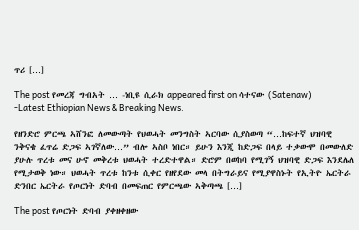ጥሪ […]

The post የመረጃ ግብአት … -ነቢዩ ሲራክ appeared first on ሳተናው (Satenaw) -Latest Ethiopian News & Breaking News.

የዘንድሮ ምርጫ ኣሸንፎ ለመውጣት የህወሓት መንግስት ኣርባው ሲያስወጣ “…ከፍተኛ ህዝባዊ ንቅናቄ ፈጥሬ ድጋፍ ኣገኛለው…” ብሎ ኣስቦ ነበር። ይሁን እንጂ ከድጋፍ በላይ ተቃውሞ በመውለድ ያሁሉ ጥረቱ መና ሁኖ መቅረቱ ህወሓት ተረድተዋል። ድሮም በወከባ የሚገኝ ህዝባዊ ድጋፍ እንደሌለ የሚታወቅ ነው። ህወሓት ጥረቱ ከንቱ ሲቀር የዘየደው መላ በትግራይና የሚያዋስኑት የኢትዮ ኤርትራ ድንበር ኤርትራ የጦርነት ድባብ በመፍጠር የምርጫው ኣቅጣጫ […]

The post የጦርነት ድባብ ያቀዘቀዘው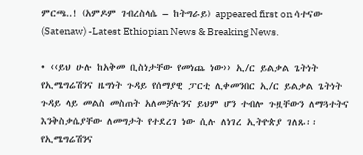ምርጫ..! (አምዶም ገብረስላሴ – ከትግራይ) appeared first on ሳተናው (Satenaw) -Latest Ethiopian News & Breaking News.

• ‹‹ይህ ሁሉ ከአቅመ ቢስነታቸው የመነጨ ነው›› ኢ/ር ይልቃል ጌትነት የኢሜግሬሽንና ዜግነት ጉዳይ የሰማያዊ ፓርቲ ሊቀመንበር ኢ/ር ይልቃል ጌትነት ጉዳይ ላይ መልስ መስጠት አለመቻሉንና ይህም ሆን ተብሎ ጉዟቸውን ለማጓተትና እንቅስቃሴያቸው ለመግታት የተደረገ ነው ሲሉ ለነገረ ኢትዮጵያ ገለጹ፡፡ የኢሜግሬሽንና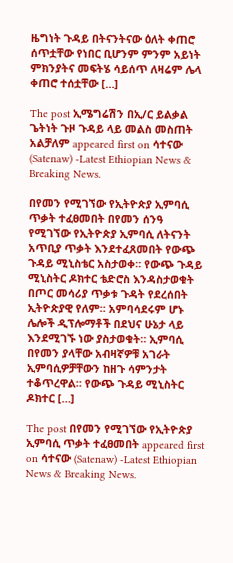ዜግነት ጉዳይ በትናንትናው ዕለት ቀጠሮ ሰጥቷቸው የነበር ቢሆንም ምንም አይነት ምክንያትና መፍትሄ ሳይሰጥ ለዛሬም ሌላ ቀጠሮ ተሰቷቸው […]

The post ኢሜግሬሽን በኢ/ር ይልቃል ጌትነት ጉዞ ጉዳይ ላይ መልስ መስጠት አልቻለም appeared first on ሳተናው (Satenaw) -Latest Ethiopian News & Breaking News.

በየመን የሚገኘው የኢትዮጵያ ኢምባሲ ጥቃት ተፈፀመበት በየመን ሰንዓ የሚገኘው የኢትዮጵያ ኢምባሲ ለትናንት አጥቢያ ጥቃት እንደተፈጸመበት የውጭ ጉዳይ ሚኒስቴር አስታወቀ። የውጭ ጉዳይ ሚኒስትር ዶክተር ቴድሮስ እንዳስታወቁት በጦር መሳሪያ ጥቃቱ ጉዳት የደረሰበት ኢትዮጵያዊ የለም። አምባሳደሩም ሆኑ ሌሎች ዲፕሎማቶች በደህና ሁኔታ ላይ እንደሚገኙ ነው ያስታወቁት። ኢምባሲ በየመን ያላቸው አብዛኛዎቹ አገራት ኢምባሲዎቻቸውን ከዘጉ ሳምንታት ተቆጥረዋል። የውጭ ጉዳይ ሚኒስትር ዶክተር […]

The post በየመን የሚገኘው የኢትዮጵያ ኢምባሲ ጥቃት ተፈፀመበት appeared first on ሳተናው (Satenaw) -Latest Ethiopian News & Breaking News.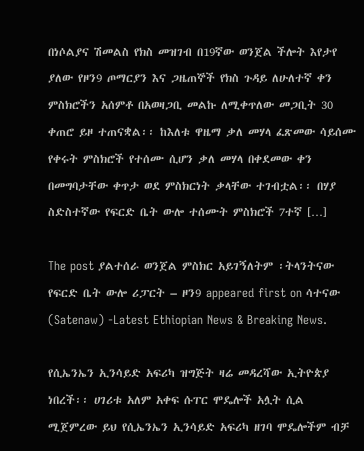በነሶልያና ሽመልስ የክስ መዝገብ በ19ኛው ወንጀል ችሎት እየታየ ያለው የዞን9 ጦማርያን እና ጋዜጠኞች የክስ ጉዳይ ለሁለተኛ ቀን ምስክሮችን አሰምቶ በአወዛጋቢ መልኩ ለሚቀጥለው መጋቢት 30 ቀጠሮ ይዞ ተጠናቋል፡፡ ከእለቱ ዋዜማ ቃለ መሃላ ፈጽመው ሳይሰሙ የቀሩት ምስክሮች የተሰሙ ሲሆን ቃለ መሃላ በቀደመው ቀን በመግባታቸው ቀጥታ ወደ ምስክርነት ቃላቸው ተገብቷል፡፡ በሃያ ስድስተኛው የፍርድ ቤት ውሎ ተሰሙት ምስክሮች 7ተኛ […]

The post ያልተሰራ ወንጀል ምስክር አይገኝለትም ፡ትላንትናው የፍርድ ቤት ውሎ ሪፓርት – ዞን9 appeared first on ሳተናው (Satenaw) -Latest Ethiopian News & Breaking News.

የሲኤንኤን ኢንሳይድ አፍሪካ ዝግጅት ዛሬ መዳረሻው ኢትዮጵያ ነበረች፡፡ ሀገሪቱ አለም አቀፍ ሱፐር ሞዴሎች አሏት ሲል ሚጀምረው ይህ የሲኤንኤን ኢንሳይድ አፍሪካ ዘገባ ሞዴሎችም ብቻ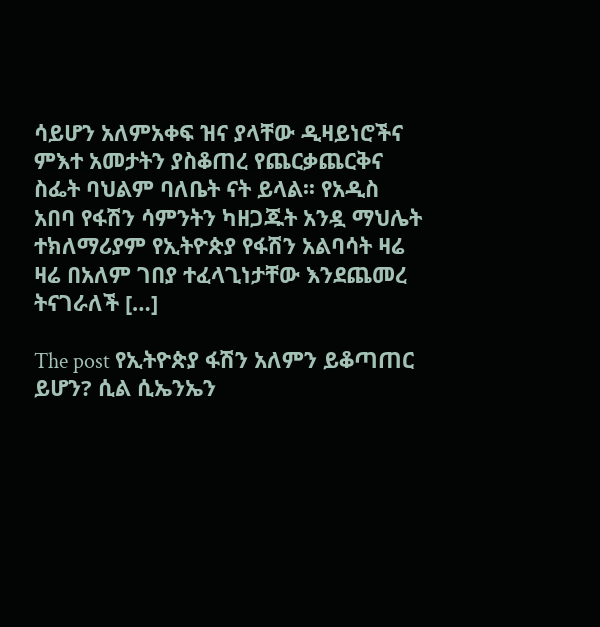ሳይሆን አለምአቀፍ ዝና ያላቸው ዲዛይነሮችና ምእተ አመታትን ያስቆጠረ የጨርቃጨርቅና ስፌት ባህልም ባለቤት ናት ይላል፡፡ የአዲስ አበባ የፋሽን ሳምንትን ካዘጋጁት አንዷ ማህሌት ተክለማሪያም የኢትዮጵያ የፋሽን አልባሳት ዛሬ ዛሬ በአለም ገበያ ተፈላጊነታቸው እንደጨመረ ትናገራለች […]

The post የኢትዮጵያ ፋሽን አለምን ይቆጣጠር ይሆን? ሲል ሲኤንኤን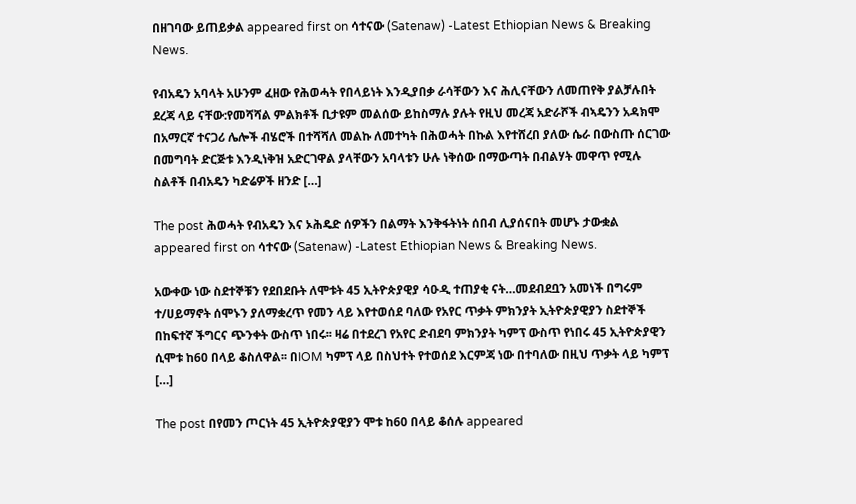በዘገባው ይጠይቃል appeared first on ሳተናው (Satenaw) -Latest Ethiopian News & Breaking News.

የብአዴን አባላት አሁንም ፈዘው የሕወሓት የበላይነት እንዲያበቃ ራሳቸውን እና ሕሊናቸውን ለመጠየቅ ያልቻሉበት ደረጃ ላይ ናቸው:የመሻሻል ምልክቶች ቢታዩም መልሰው ይከስማሉ ያሉት የዚህ መረጃ አድራሾች ብኣዴንን አዳክሞ በአማርኛ ተናጋሪ ሌሎች ብሄሮች በተሻሻለ መልኩ ለመተካት በሕወሓት በኩል እየተሸረበ ያለው ሴራ በውስጡ ሰርገው በመግባት ድርጅቱ እንዲነቅዝ አድርገዋል ያላቸውን አባላቱን ሁሉ ነቅሰው በማውጣት በብልሃት መዋጥ የሚሉ ስልቶች በብአዴን ካድሬዎች ዘንድ […]

The post ሕወሓት የብአዴን እና ኦሕዴድ ሰዎችን በልማት እንቅፋትነት ሰበብ ሊያሰናበት መሆኑ ታውቋል appeared first on ሳተናው (Satenaw) -Latest Ethiopian News & Breaking News.

አውቀው ነው ስደተኞቹን የደበደቡት ለሞቱት 45 ኢትዮጵያዊያ ሳዑዲ ተጠያቂ ናት…መደብደቧን አመነች በግሩም ተ/ሀይማኖት ሰሞኑን ያለማቋረጥ የመን ላይ እየተወሰደ ባለው የአየር ጥቃት ምክንያት ኢትዮጵያዊያን ስደተኞች በከፍተኛ ችግርና ጭንቀት ውስጥ ነበሩ፡፡ ዛሬ በተደረገ የአየር ድብደባ ምክንያት ካምፕ ውስጥ የነበሩ 45 ኢትዮጵያዊን ሲሞቱ ከ60 በላይ ቆስለዋል፡፡ በIOM ካምፕ ላይ በስህተት የተወሰደ እርምጃ ነው በተባለው በዚህ ጥቃት ላይ ካምፕ […]

The post በየመን ጦርነት 45 ኢትዮጵያዊያን ሞቱ ከ60 በላይ ቆሰሉ appeared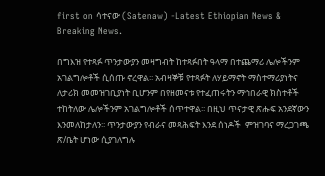first on ሳተናው (Satenaw) -Latest Ethiopian News & Breaking News.

በግእዝ የተጻፉ ጥንታውያን መዛግብት ከተጻፉበት ዓላማ በተጨማሪ ሌሎችንም አገልግሎቶች ሲሰጡ ኖረዋል፡፡ አብዛኞቹ የተጻፉት ለሃይማኖት ማስተማሪያነትና ለታሪክ መመዝገቢያነት ቢሆንም በየዘመናቱ የተፈጠሩትን ማኅበራዊ ክስተቶች ተከትለው ሌሎችንም አገልግሎቶች ሰጥተዋል፡፡ በዚህ ጥናታዊ ጽሑፍ አንደኛውን እንመለከታለን፡፡ ጥንታውያን የብራና መጻሕፍት እንደ ሰነዶች  ምዝገባና ማረጋገጫ ጽ/ቤት ሆነው ሲያገለግሉ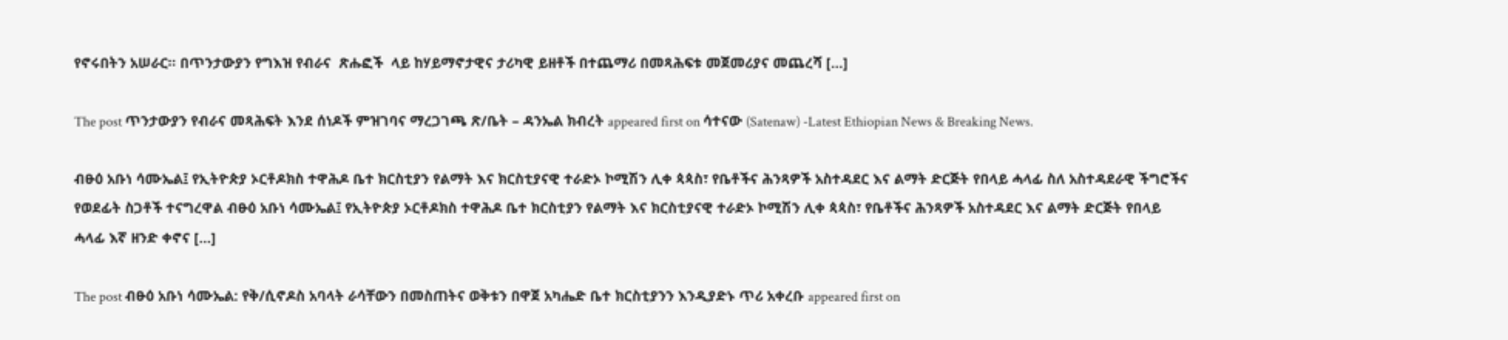የኖሩበትን አሠራር፡፡ በጥንታውያን የግእዝ የብራና  ጽሑፎች  ላይ ከሃይማኖታዊና ታሪካዊ ይዘቶች በተጨማሪ በመጻሕፍቱ መጀመሪያና መጨረሻ […]

The post ጥንታውያን የብራና መጻሕፍት እንደ ሰነዶች ምዝገባና ማረጋገጫ ጽ/ቤት – ዳንኤል ክብረት appeared first on ሳተናው (Satenaw) -Latest Ethiopian News & Breaking News.

ብፁዕ አቡነ ሳሙኤል፤ የኢትዮጵያ ኦርቶዶክስ ተዋሕዶ ቤተ ክርስቲያን የልማት እና ክርስቲያናዊ ተራድኦ ኮሚሽን ሊቀ ጳጳስ፣ የቤቶችና ሕንጻዎች አስተዳደር እና ልማት ድርጅት የበላይ ሓላፊ ስለ አስተዳደራዊ ችግሮችና የወደፊት ስጋቶች ተናግረዋል ብፁዕ አቡነ ሳሙኤል፤ የኢትዮጵያ ኦርቶዶክስ ተዋሕዶ ቤተ ክርስቲያን የልማት እና ክርስቲያናዊ ተራድኦ ኮሚሽን ሊቀ ጳጳስ፣ የቤቶችና ሕንጻዎች አስተዳደር እና ልማት ድርጅት የበላይ ሓላፊ እኛ ዘንድ ቀኖና […]

The post ብፁዕ አቡነ ሳሙኤል: የቅ/ሲኖዶስ አባላት ራሳቸውን በመስጠትና ወቅቱን በዋጀ አካሔድ ቤተ ክርስቲያንን እንዲያድኑ ጥሪ አቀረቡ appeared first on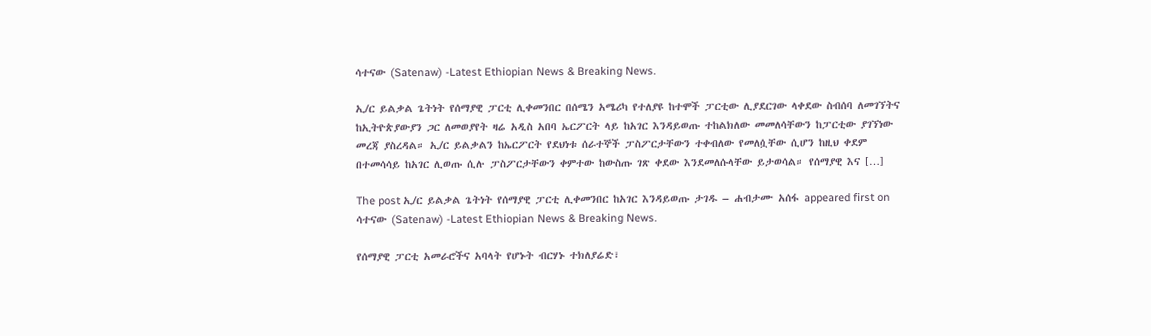ሳተናው (Satenaw) -Latest Ethiopian News & Breaking News.

ኢ/ር ይልቃል ጌትነት የሰማያዊ ፓርቲ ሊቀመንበር በሰሜን አሜሪካ የተለያዩ ከተሞች ፓርቲው ሊያደርገው ላቀደው ስብሰባ ለመገኘትና ከኢትዮጵያውያን ጋር ለመወያየት ዛሬ አዲስ አበባ ኤርፖርት ላይ ከአገር እንዳይወጡ ተከልክለው መመለሳቸውን ከፓርቲው ያገኘነው መረጃ ያስረዳል። ኢ/ር ይልቃልን ከኤርፖርት የደህነቱ ሰራተኞች ፓስፖርታቸውን ተቀብለው የመለሷቸው ሲሆን ከዚህ ቀደም በተመሳሳይ ከአገር ሊወጡ ሲሉ ፓስፖርታቸውን ቀምተው ከውስጡ ገጽ ቀደው እንደመለሱላቸው ይታወሳል። የሰማያዊ እና […]

The post ኢ/ር ይልቃል ጌትነት የሰማያዊ ፓርቲ ሊቀመንበር ከአገር እንዳይወጡ ታገዱ – ሐብታሙ አሰፋ appeared first on ሳተናው (Satenaw) -Latest Ethiopian News & Breaking News.

የሰማያዊ ፓርቲ አመራሮችና አባላት የሆኑት ብርሃኑ ተክለያሬድ፣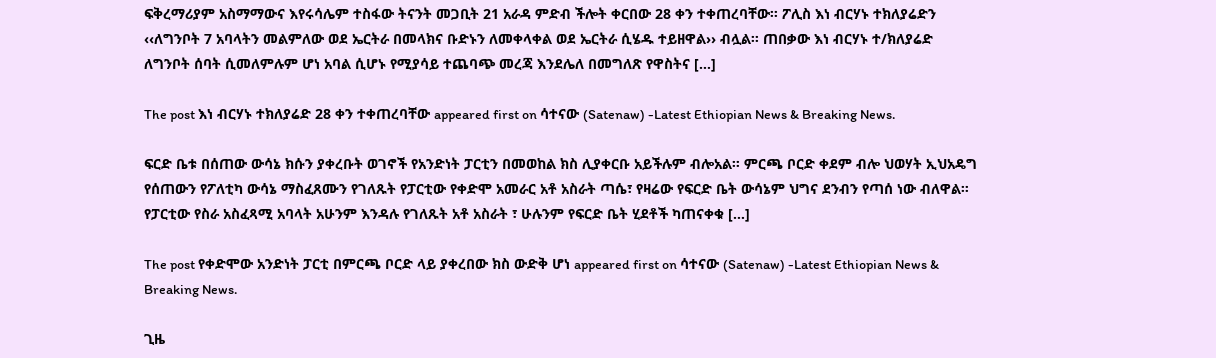ፍቅረማሪያም አስማማውና እየሩሳሌም ተስፋው ትናንት መጋቢት 21 አራዳ ምድብ ችሎት ቀርበው 28 ቀን ተቀጠረባቸው፡፡ ፖሊስ እነ ብርሃኑ ተክለያሬድን ‹‹ለግንቦት 7 አባላትን መልምለው ወደ ኤርትራ በመላክና ቡድኑን ለመቀላቀል ወደ ኤርትራ ሲሄዱ ተይዘዋል›› ብሏል፡፡ ጠበቃው እነ ብርሃኑ ተ/ክለያሬድ ለግንቦት ሰባት ሲመለምሉም ሆነ አባል ሲሆኑ የሚያሳይ ተጨባጭ መረጃ እንደሌለ በመግለጽ የዋስትና […]

The post እነ ብርሃኑ ተክለያሬድ 28 ቀን ተቀጠረባቸው appeared first on ሳተናው (Satenaw) -Latest Ethiopian News & Breaking News.

ፍርድ ቤቱ በሰጠው ውሳኔ ክሱን ያቀረቡት ወገኖች የአንድነት ፓርቲን በመወከል ክስ ሊያቀርቡ አይችሉም ብሎአል። ምርጫ ቦርድ ቀደም ብሎ ህወሃት ኢህአዴግ የሰጠውን የፖለቲካ ውሳኔ ማስፈጸሙን የገለጹት የፓርቲው የቀድሞ አመራር አቶ አስራት ጣሴ፣ የዛሬው የፍርድ ቤት ውሳኔም ህግና ደንብን የጣሰ ነው ብለዋል። የፓርቲው የስራ አስፈጻሚ አባላት አሁንም እንዳሉ የገለጹት አቶ አስራት ፣ ሁሉንም የፍርድ ቤት ሂደቶች ካጠናቀቁ […]

The post የቀድሞው አንድነት ፓርቲ በምርጫ ቦርድ ላይ ያቀረበው ክስ ውድቅ ሆነ appeared first on ሳተናው (Satenaw) -Latest Ethiopian News & Breaking News.

ጊዜ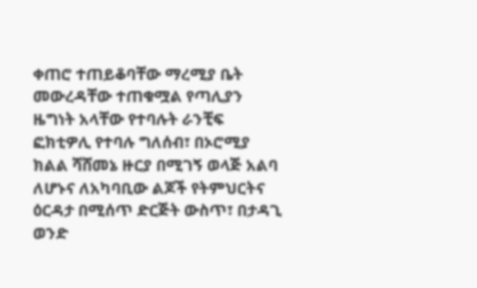ቀጠሮ ተጠይቆባቸው ማረሚያ ቤት መውረዳቸው ተጠቁሟል የጣሊያን ዜግነት አላቸው የተባሉት ራንቺፍ ፎክቲዎሊ የተባሉ ግለሰብ፣ በኦሮሚያ ክልል ሻሸመኔ ዙርያ በሚገኝ ወላጅ አልባ ለሆኑና ለአካባቢው ልጆች የትምህርትና ዕርዳታ በሚሰጥ ድርጅት ውስጥ፣ በታዳጊ ወንድ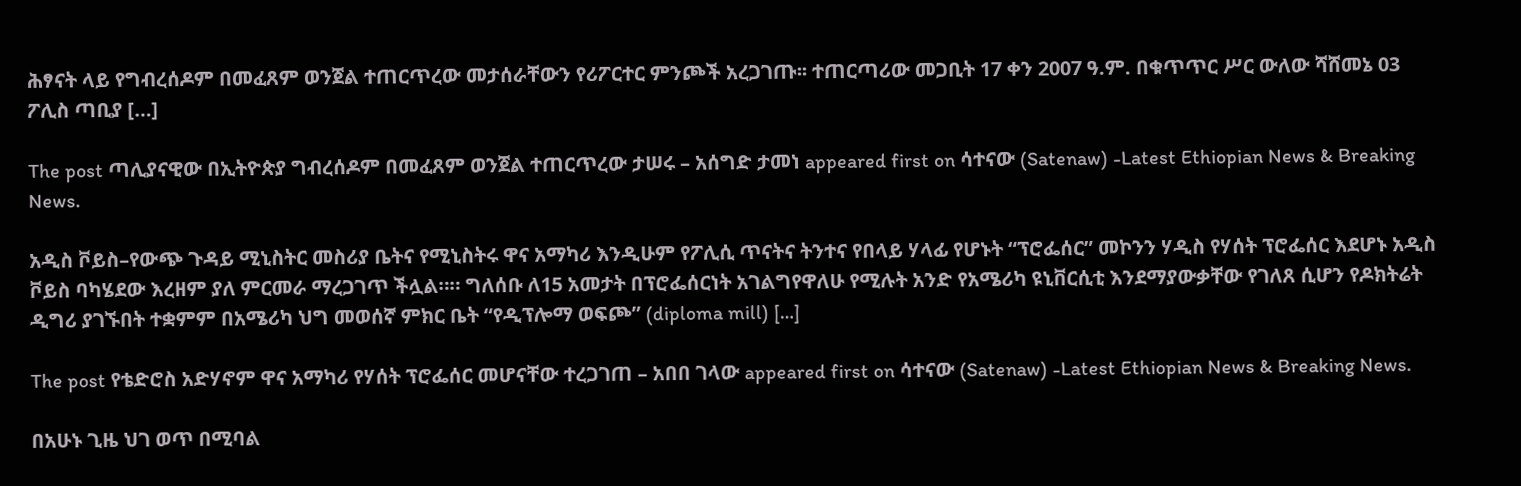ሕፃናት ላይ የግብረሰዶም በመፈጸም ወንጀል ተጠርጥረው መታሰራቸውን የሪፖርተር ምንጮች አረጋገጡ፡፡ ተጠርጣሪው መጋቢት 17 ቀን 2007 ዓ.ም. በቁጥጥር ሥር ውለው ሻሸመኔ 03 ፖሊስ ጣቢያ […]

The post ጣሊያናዊው በኢትዮጵያ ግብረሰዶም በመፈጸም ወንጀል ተጠርጥረው ታሠሩ – አሰግድ ታመነ appeared first on ሳተናው (Satenaw) -Latest Ethiopian News & Breaking News.

አዲስ ቮይስ–የውጭ ጉዳይ ሚኒስትር መስሪያ ቤትና የሚኒስትሩ ዋና አማካሪ እንዲሁም የፖሊሲ ጥናትና ትንተና የበላይ ሃላፊ የሆኑት “ፕሮፌሰር” መኮንን ሃዲስ የሃሰት ፕሮፌሰር እደሆኑ አዲስ ቮይስ ባካሄደው እረዘም ያለ ምርመራ ማረጋገጥ ችሏል።። ግለሰቡ ለ15 አመታት በፕሮፌሰርነት አገልግየዋለሁ የሚሉት አንድ የአሜሪካ ዩኒቨርሲቲ እንደማያውቃቸው የገለጸ ሲሆን የዶክትሬት ዲግሪ ያገኙበት ተቋምም በአሜሪካ ህግ መወሰኛ ምክር ቤት “የዲፕሎማ ወፍጮ” (diploma mill) […]

The post የቴድሮስ አድሃኖም ዋና አማካሪ የሃሰት ፕሮፌሰር መሆናቸው ተረጋገጠ – አበበ ገላው appeared first on ሳተናው (Satenaw) -Latest Ethiopian News & Breaking News.

በአሁኑ ጊዜ ህገ ወጥ በሚባል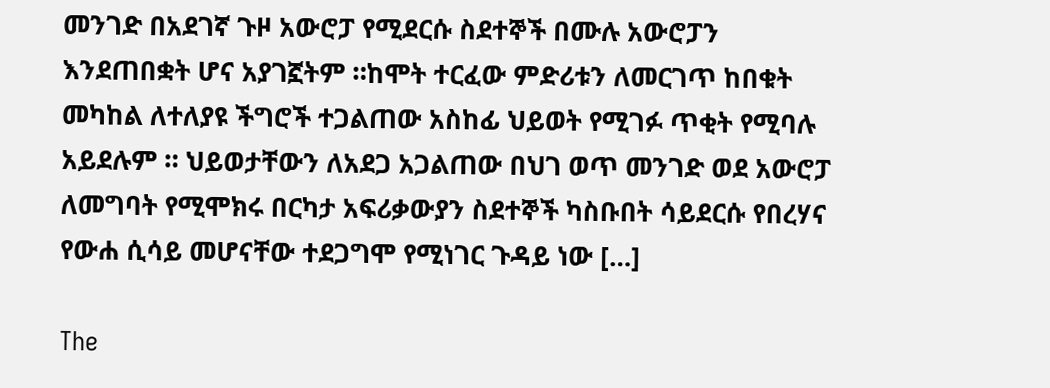መንገድ በአደገኛ ጉዞ አውሮፓ የሚደርሱ ስደተኞች በሙሉ አውሮፓን እንደጠበቋት ሆና አያገኟትም ።ከሞት ተርፈው ምድሪቱን ለመርገጥ ከበቁት መካከል ለተለያዩ ችግሮች ተጋልጠው አስከፊ ህይወት የሚገፉ ጥቂት የሚባሉ አይደሉም ። ህይወታቸውን ለአደጋ አጋልጠው በህገ ወጥ መንገድ ወደ አውሮፓ ለመግባት የሚሞክሩ በርካታ አፍሪቃውያን ስደተኞች ካስቡበት ሳይደርሱ የበረሃና የውሐ ሲሳይ መሆናቸው ተደጋግሞ የሚነገር ጉዳይ ነው […]

The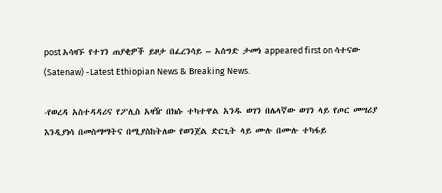post አሳዛኙ የተገን ጠያቂዎች ይዞታ በፈረንሳይ – አሰግድ ታመነ appeared first on ሳተናው (Satenaw) -Latest Ethiopian News & Breaking News.

-የወረዳ አስተዳዳሪና የፖሊስ አዛዥ በክሱ ተካተዋል አንዱ ወገን በሌላኛው ወገን ላይ የጦር መሣሪያ እንዲያነሳ በመስማማትና በሚያስከትለው የወንጀል ድርጊት ላይ ሙሉ በሙሉ ተካፋይ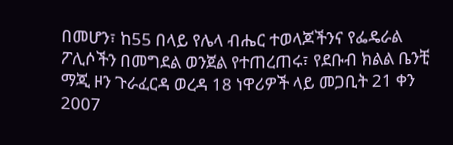በመሆን፣ ከ55 በላይ የሌላ ብሔር ተወላጆችንና የፌዴራል ፖሊሶችን በመግደል ወንጀል የተጠረጠሩ፣ የደቡብ ክልል ቤንቺ ማጂ ዞን ጉራፈርዳ ወረዳ 18 ነዋሪዎች ላይ መጋቢት 21 ቀን 2007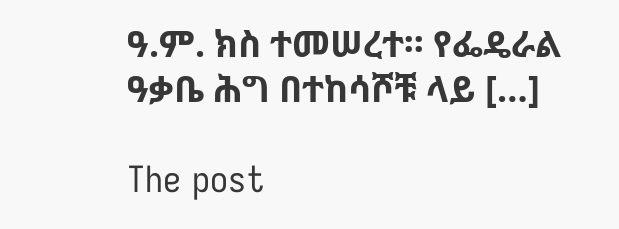ዓ.ም. ክስ ተመሠረተ፡፡ የፌዴራል ዓቃቤ ሕግ በተከሳሾቹ ላይ […]

The post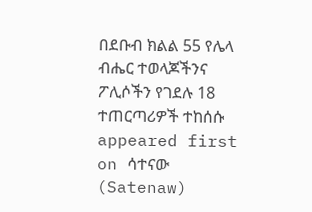በደቡብ ክልል 55 የሌላ ብሔር ተወላጆችንና ፖሊሶችን የገደሉ 18 ተጠርጣሪዎች ተከሰሱ appeared first on ሳተናው (Satenaw)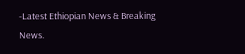-Latest Ethiopian News & Breaking News.